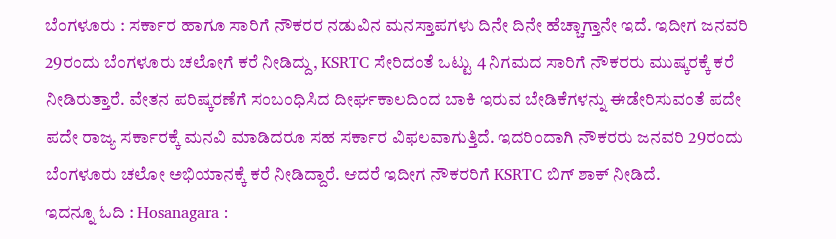ಬೆಂಗಳೂರು : ಸರ್ಕಾರ ಹಾಗೂ ಸಾರಿಗೆ ನೌಕರರ ನಡುವಿನ ಮನಸ್ತಾಪಗಳು ದಿನೇ ದಿನೇ ಹೆಚ್ಚಾಗ್ತಾನೇ ಇದೆ. ಇದೀಗ ಜನವರಿ 29ರಂದು ಬೆಂಗಳೂರು ಚಲೋಗೆ ಕರೆ ನೀಡಿದ್ದು, KSRTC ಸೇರಿದಂತೆ ಒಟ್ಟು 4 ನಿಗಮದ ಸಾರಿಗೆ ನೌಕರರು ಮುಷ್ಕರಕ್ಕೆ ಕರೆ ನೀಡಿರುತ್ತಾರೆ. ವೇತನ ಪರಿಷ್ಕರಣೆಗೆ ಸಂಬಂಧಿಸಿದ ದೀರ್ಘಕಾಲದಿಂದ ಬಾಕಿ ಇರುವ ಬೇಡಿಕೆಗಳನ್ನು ಈಡೇರಿಸುವಂತೆ ಪದೇ ಪದೇ ರಾಜ್ಯ ಸರ್ಕಾರಕ್ಕೆ ಮನವಿ ಮಾಡಿದರೂ ಸಹ ಸರ್ಕಾರ ವಿಫಲವಾಗುತ್ತಿದೆ. ಇದರಿಂದಾಗಿ ನೌಕರರು ಜನವರಿ 29ರಂದು ಬೆಂಗಳೂರು ಚಲೋ ಅಭಿಯಾನಕ್ಕೆ ಕರೆ ನೀಡಿದ್ದಾರೆ. ಆದರೆ ಇದೀಗ ನೌಕರರಿಗೆ KSRTC ಬಿಗ್ ಶಾಕ್ ನೀಡಿದೆ.
ಇದನ್ನೂ ಓದಿ : Hosanagara :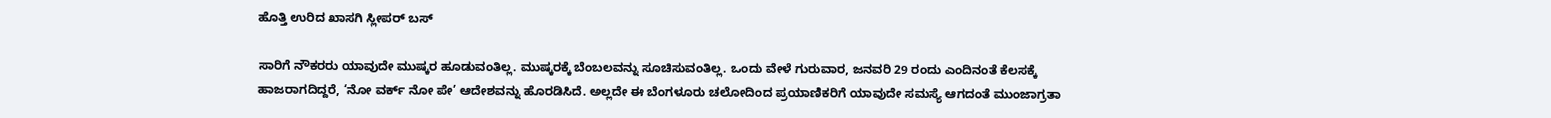ಹೊತ್ತಿ ಉರಿದ ಖಾಸಗಿ ಸ್ಲೀಪರ್ ಬಸ್

ಸಾರಿಗೆ ನೌಕರರು ಯಾವುದೇ ಮುಷ್ಕರ ಹೂಡುವಂತಿಲ್ಲ. ಮುಷ್ಕರಕ್ಕೆ ಬೆಂಬಲವನ್ನು ಸೂಚಿಸುವಂತಿಲ್ಲ. ಒಂದು ವೇಳೆ ಗುರುವಾರ, ಜನವರಿ 29 ರಂದು ಎಂದಿನಂತೆ ಕೆಲಸಕ್ಕೆ ಹಾಜರಾಗದಿದ್ದರೆ, ‘ನೋ ವರ್ಕ್ ನೋ ಪೇ’ ಆದೇಶವನ್ನು ಹೊರಡಿಸಿದೆ. ಅಲ್ಲದೇ ಈ ಬೆಂಗಳೂರು ಚಲೋದಿಂದ ಪ್ರಯಾಣಿಕರಿಗೆ ಯಾವುದೇ ಸಮಸ್ಯೆ ಆಗದಂತೆ ಮುಂಜಾಗ್ರತಾ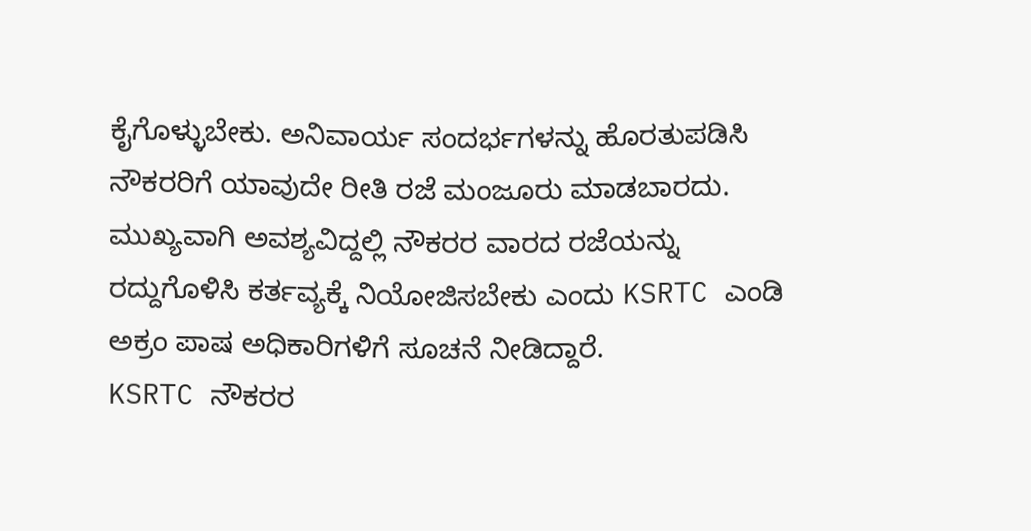ಕೈಗೊಳ್ಳುಬೇಕು. ಅನಿವಾರ್ಯ ಸಂದರ್ಭಗಳನ್ನು ಹೊರತುಪಡಿಸಿ ನೌಕರರಿಗೆ ಯಾವುದೇ ರೀತಿ ರಜೆ ಮಂಜೂರು ಮಾಡಬಾರದು. ಮುಖ್ಯವಾಗಿ ಅವಶ್ಯವಿದ್ದಲ್ಲಿ ನೌಕರರ ವಾರದ ರಜೆಯನ್ನು ರದ್ದುಗೊಳಿಸಿ ಕರ್ತವ್ಯಕ್ಕೆ ನಿಯೋಜಿಸಬೇಕು ಎಂದು KSRTC ಎಂಡಿ ಅಕ್ರಂ ಪಾಷ ಅಧಿಕಾರಿಗಳಿಗೆ ಸೂಚನೆ ನೀಡಿದ್ದಾರೆ.
KSRTC ನೌಕರರ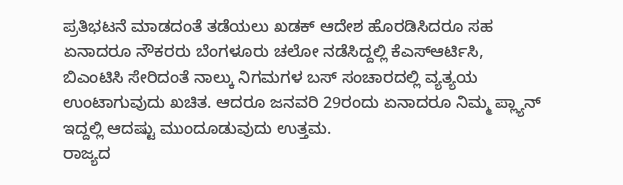ಪ್ರತಿಭಟನೆ ಮಾಡದಂತೆ ತಡೆಯಲು ಖಡಕ್ ಆದೇಶ ಹೊರಡಿಸಿದರೂ ಸಹ ಏನಾದರೂ ನೌಕರರು ಬೆಂಗಳೂರು ಚಲೋ ನಡೆಸಿದ್ದಲ್ಲಿ ಕೆಎಸ್ಆರ್ಟಿಸಿ, ಬಿಎಂಟಿಸಿ ಸೇರಿದಂತೆ ನಾಲ್ಕು ನಿಗಮಗಳ ಬಸ್ ಸಂಚಾರದಲ್ಲಿ ವ್ಯತ್ಯಯ ಉಂಟಾಗುವುದು ಖಚಿತ. ಆದರೂ ಜನವರಿ 29ರಂದು ಏನಾದರೂ ನಿಮ್ಮ ಪ್ಲ್ಯಾನ್ ಇದ್ದಲ್ಲಿ ಆದಷ್ಟು ಮುಂದೂಡುವುದು ಉತ್ತಮ.
ರಾಜ್ಯದ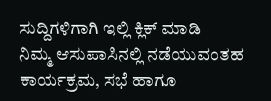ಸುದ್ದಿಗಳಿಗಾಗಿ ಇಲ್ಲಿ ಕ್ಲಿಕ್ ಮಾಡಿ
ನಿಮ್ಮ ಆಸುಪಾಸಿನಲ್ಲಿ ನಡೆಯುವಂತಹ ಕಾರ್ಯಕ್ರಮ, ಸಭೆ ಹಾಗೂ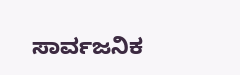ಸಾರ್ವಜನಿಕ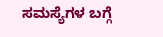ಸಮಸ್ಯೆಗಳ ಬಗ್ಗೆ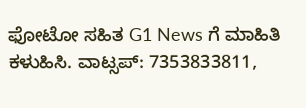ಫೋಟೋ ಸಹಿತ G1 News ಗೆ ಮಾಹಿತಿ ಕಳುಹಿಸಿ. ವಾಟ್ಸಪ್: 7353833811,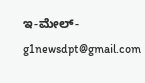ಇ-ಮೇಲ್- g1newsdpt@gmail.com